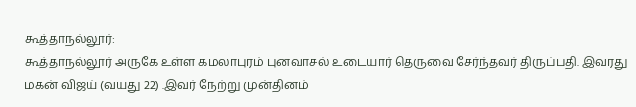கூத்தாநல்லூர்:
கூத்தாநல்லூர் அருகே உள்ள கமலாபுரம் புனவாசல் உடையார் தெருவை சேர்ந்தவர் திருப்பதி. இவரது மகன் விஜய் (வயது 22) .இவர் நேற்று முன்தினம்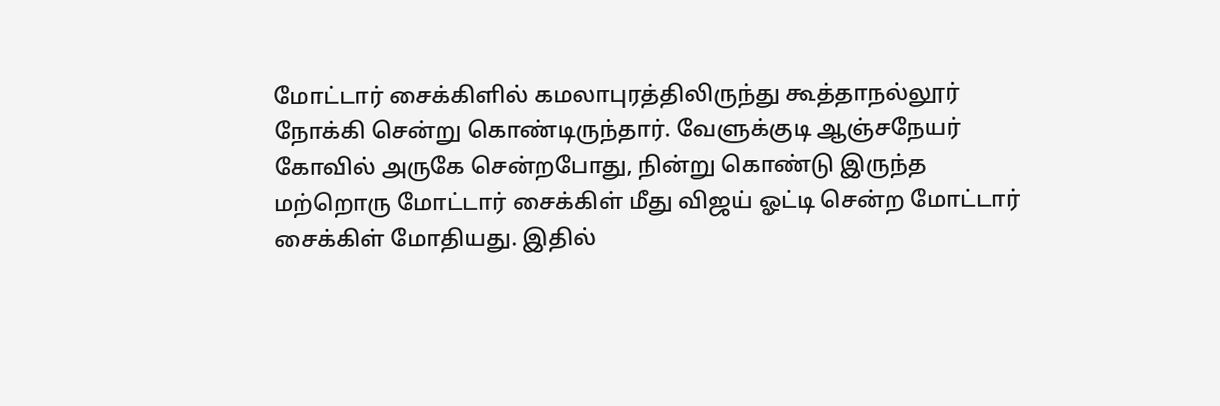மோட்டார் சைக்கிளில் கமலாபுரத்திலிருந்து கூத்தாநல்லூர் நோக்கி சென்று கொண்டிருந்தார். வேளுக்குடி ஆஞ்சநேயர் கோவில் அருகே சென்றபோது, நின்று கொண்டு இருந்த மற்றொரு மோட்டார் சைக்கிள் மீது விஜய் ஓட்டி சென்ற மோட்டார் சைக்கிள் மோதியது. இதில்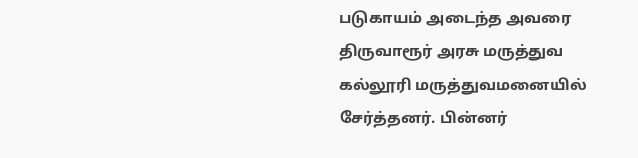படுகாயம் அடைந்த அவரை திருவாரூர் அரசு மருத்துவ கல்லூரி மருத்துவமனையில் சேர்த்தனர். பின்னர்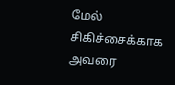மேல் சிகிச்சைக்காக அவரை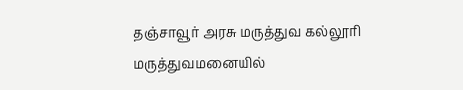தஞ்சாவூர் அரசு மருத்துவ கல்லூரி மருத்துவமனையில்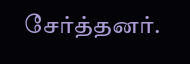சேர்த்தனர்.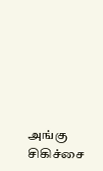அங்கு சிகிச்சை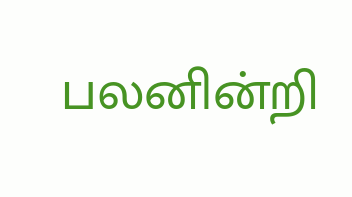பலனின்றி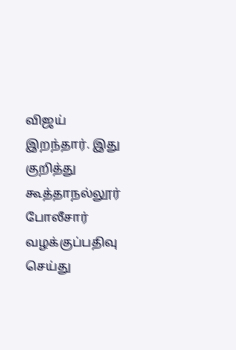விஜய் இறந்தார். இது குறித்து கூத்தாநல்லூர் போலீசார் வழக்குப்பதிவு செய்து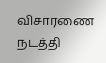விசாரணை நடத்தி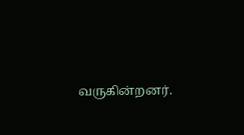வருகின்றனர்.